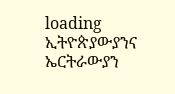loading
ኢትዮጵያውያንና ኤርትራውያን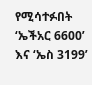የሚሳተፉበት ‘ኤችአር 6600’ እና ‘ኤስ 3199’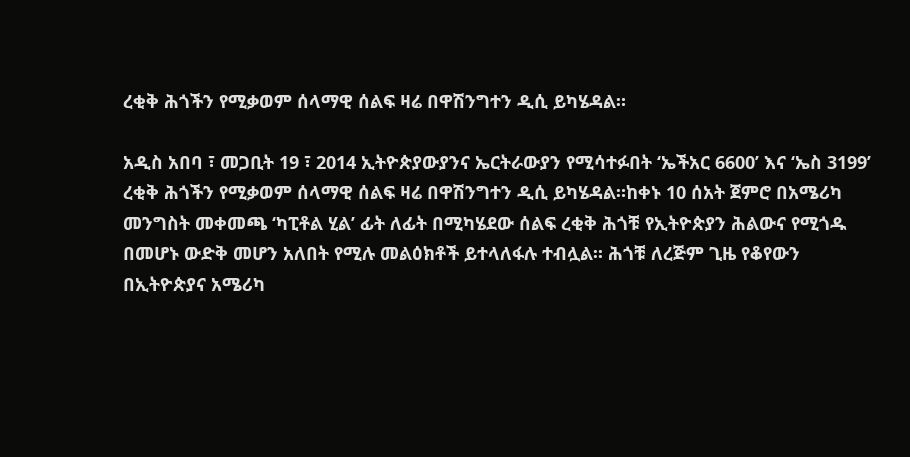ረቂቅ ሕጎችን የሚቃወም ሰላማዊ ሰልፍ ዛሬ በዋሽንግተን ዲሲ ይካሄዳል።

አዲስ አበባ ፣ መጋቢት 19 ፣ 2014 ኢትዮጵያውያንና ኤርትራውያን የሚሳተፉበት ‘ኤችአር 6600’ እና ‘ኤስ 3199’ ረቂቅ ሕጎችን የሚቃወም ሰላማዊ ሰልፍ ዛሬ በዋሽንግተን ዲሲ ይካሄዳል።ከቀኑ 10 ሰአት ጀምሮ በአሜሪካ መንግስት መቀመጫ ‘ካፒቶል ሂል’ ፊት ለፊት በሚካሄደው ሰልፍ ረቂቅ ሕጎቹ የኢትዮጵያን ሕልውና የሚጎዱ በመሆኑ ውድቅ መሆን አለበት የሚሉ መልዕክቶች ይተላለፋሉ ተብሏል፡፡ ሕጎቹ ለረጅም ጊዜ የቆየውን በኢትዮጵያና አሜሪካ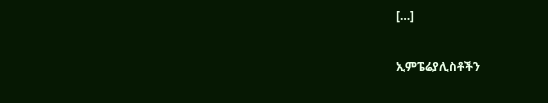[…]

ኢምፔሬያሊስቶችን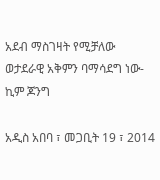አደብ ማስገዛት የሚቻለው ወታደራዊ አቅምን ባማሳደግ ነው-ኪም ጆንግ

አዲስ አበባ ፣ መጋቢት 19 ፣ 2014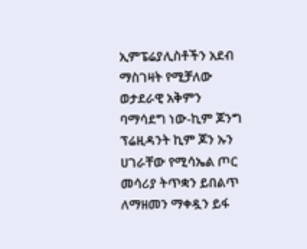ኢምፔሬያሊስቶችን አደብ ማስገዛት የሚቻለው ወታደራዊ አቅምን ባማሳደግ ነው-ኪም ጆንግ ፕሬዚዳንት ኪም ጆን ኡን ሀገራቸው የሚሳኤል ጦር መሳሪያ ትጥቋን ይበልጥ ለማዘመን ማቀዷን ይፋ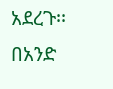አደረጉ፡፡ በአንድ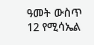ዓመት ውስጥ 12 የሚሳኤል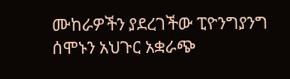ሙከራዎችን ያደረገችው ፒዮንግያንግ ሰሞኑን አህጉር አቋራጭ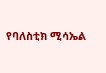የባለስቲክ ሚሳኤል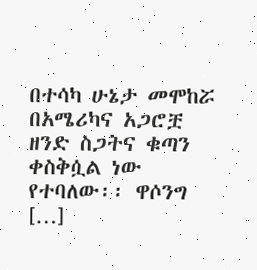በተሳካ ሁኔታ መሞከሯ በአሜሪካና አጋሮቿ ዘንድ ስጋትና ቁጣን ቀስቅሷል ነው የተባለው፡፡ ዋሶንግ […]